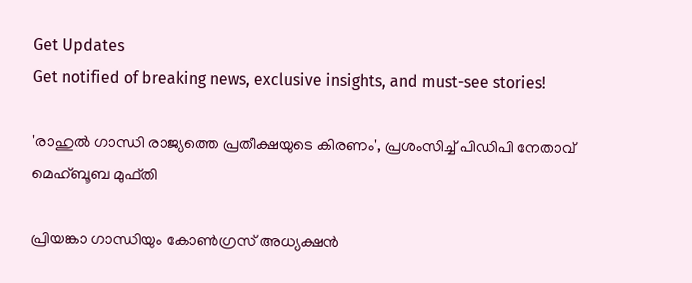Get Updates
Get notified of breaking news, exclusive insights, and must-see stories!

'രാഹുൽ ഗാന്ധി രാജ്യത്തെ പ്രതീക്ഷയുടെ കിരണം', പ്രശംസിച്ച് പിഡിപി നേതാവ് മെഹ്ബൂബ മുഫ്തി

പ്രിയങ്കാ ഗാന്ധിയും കോണ്‍ഗ്രസ് അധ്യക്ഷന്‍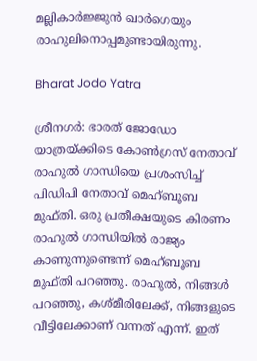മല്ലികാര്‍ജ്ജുന്‍ ഖാര്‍ഗെയും രാഹുലിനൊപ്പമുണ്ടായിരുന്നു.

Bharat Jodo Yatra

ശ്രീനഗര്‍: ഭാരത് ജോഡോ യാത്രയ്ക്കിടെ കോണ്‍ഗ്രസ് നേതാവ് രാഹുല്‍ ഗാന്ധിയെ പ്രശംസിച്ച് പിഡിപി നേതാവ് മെഹ്ബൂബ മുഫ്തി. ഒരു പ്രതീക്ഷയുടെ കിരണം രാഹുല്‍ ഗാന്ധിയില്‍ രാജ്യം കാണുന്നുണ്ടെന്ന് മെഹ്ബൂബ മുഫ്തി പറഞ്ഞു. രാഹുല്‍, നിങ്ങള്‍ പറഞ്ഞു, കശ്മീരിലേക്ക്, നിങ്ങളുടെ വീട്ടിലേക്കാണ് വന്നത് എന്ന്. ഇത്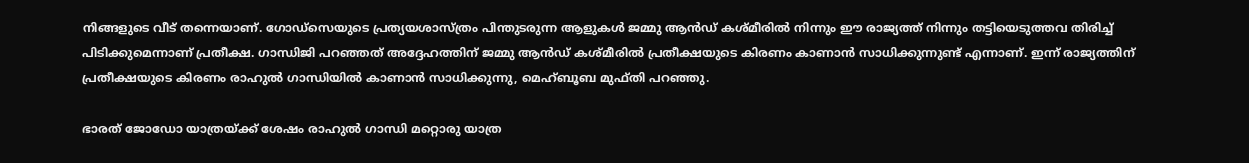നിങ്ങളുടെ വീട് തന്നെയാണ്. ഗോഡ്‌സെയുടെ പ്രത്യയശാസ്ത്രം പിന്തുടരുന്ന ആളുകള്‍ ജമ്മു ആന്‍ഡ് കശ്മീരില്‍ നിന്നും ഈ രാജ്യത്ത് നിന്നും തട്ടിയെടുത്തവ തിരിച്ച് പിടിക്കുമെന്നാണ് പ്രതീക്ഷ. ഗാന്ധിജി പറഞ്ഞത് അദ്ദേഹത്തിന് ജമ്മു ആന്‍ഡ് കശ്മീരില്‍ പ്രതീക്ഷയുടെ കിരണം കാണാന്‍ സാധിക്കുന്നുണ്ട് എന്നാണ്. ഇന്ന് രാജ്യത്തിന് പ്രതീക്ഷയുടെ കിരണം രാഹുല്‍ ഗാന്ധിയില്‍ കാണാന്‍ സാധിക്കുന്നു, മെഹ്ബൂബ മുഫ്തി പറഞ്ഞു.

ഭാരത് ജോഡോ യാത്രയ്ക്ക് ശേഷം രാഹുല്‍ ഗാന്ധി മറ്റൊരു യാത്ര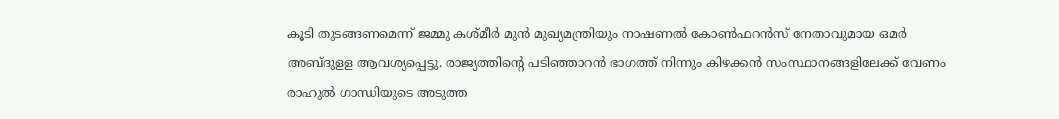കൂടി തുടങ്ങണമെന്ന് ജമ്മു കശ്മീര്‍ മുന്‍ മുഖ്യമന്ത്രിയും നാഷണല്‍ കോണ്‍ഫറന്‍സ് നേതാവുമായ ഒമര്‍ അബ്ദുളള ആവശ്യപ്പെട്ടു. രാജ്യത്തിന്റെ പടിഞ്ഞാറന്‍ ഭാഗത്ത് നിന്നും കിഴക്കന്‍ സംസ്ഥാനങ്ങളിലേക്ക് വേണം രാഹുല്‍ ഗാന്ധിയുടെ അടുത്ത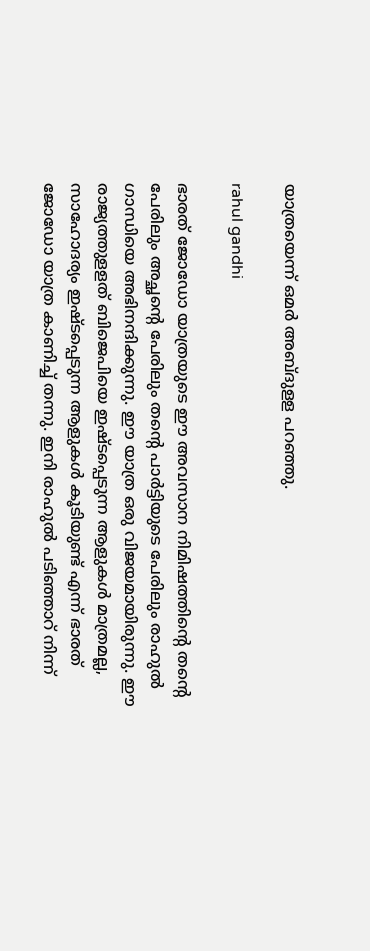യാത്രയെന്ന് ഒമര്‍ അബ്ദുളള പറഞ്ഞു.

rahul gandhi

ഭാരത് ജോഡോ യാത്രയുടെ ഈ അവസാന നിമിഷത്തിന്റെ തന്റെ പേരിലും അച്ഛന്റെ പേരിലും തന്റെ പാര്‍ട്ടിയുടെ പേരിലും രാഹുല്‍ ഗാന്ധിയെ അഭിനന്ദിക്കുന്നു. ഈ യാത്ര ഒരു വിജയമായിരുന്നു. ഈ രാജ്യത്തുളളത് ബിജെപിയെ ഇഷ്ടപ്പെടുന്ന ആളുകള്‍ മാത്രമല്ല, സാഹോദര്യം ഇഷ്ടപ്പെടുന്ന ആളുകള്‍ കൂടിയുണ്ട് എന്ന് ഭാരത് ജോഡോ യാത്ര കാണിച്ച് തന്നു. ഇനി രാഹുല്‍ പടിഞ്ഞാറ് നിന്ന്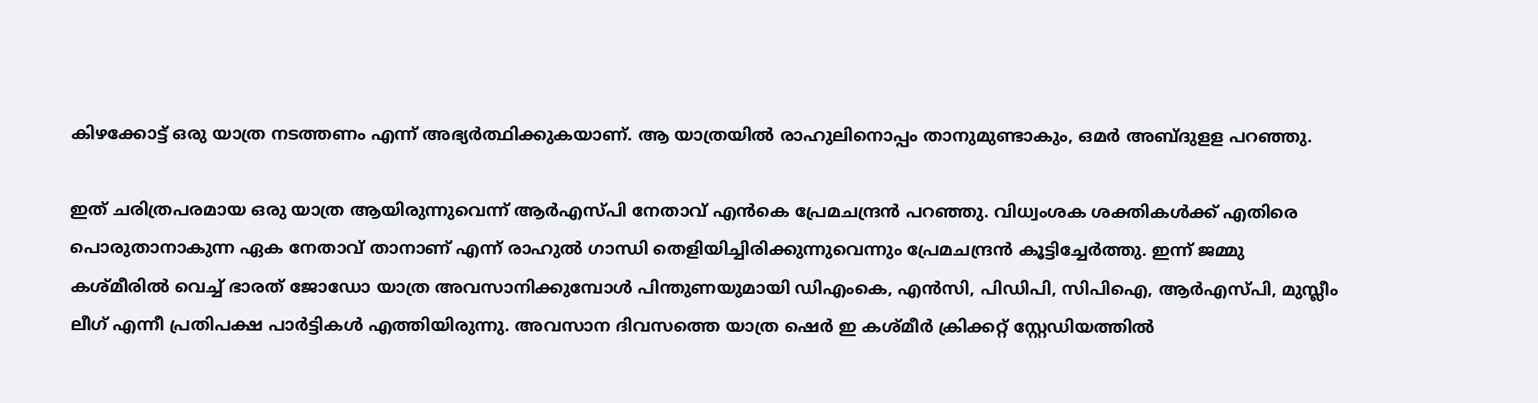കിഴക്കോട്ട് ഒരു യാത്ര നടത്തണം എന്ന് അഭ്യര്‍ത്ഥിക്കുകയാണ്. ആ യാത്രയില്‍ രാഹുലിനൊപ്പം താനുമുണ്ടാകും, ഒമര്‍ അബ്ദുളള പറഞ്ഞു.

ഇത് ചരിത്രപരമായ ഒരു യാത്ര ആയിരുന്നുവെന്ന് ആര്‍എസ്പി നേതാവ് എന്‍കെ പ്രേമചന്ദ്രന്‍ പറഞ്ഞു. വിധ്വംശക ശക്തികള്‍ക്ക് എതിരെ പൊരുതാനാകുന്ന ഏക നേതാവ് താനാണ് എന്ന് രാഹുല്‍ ഗാന്ധി തെളിയിച്ചിരിക്കുന്നുവെന്നും പ്രേമചന്ദ്രന്‍ കൂട്ടിച്ചേര്‍ത്തു. ഇന്ന് ജമ്മു കശ്മീരില്‍ വെച്ച് ഭാരത് ജോഡോ യാത്ര അവസാനിക്കുമ്പോള്‍ പിന്തുണയുമായി ഡിഎംകെ, എന്‍സി, പിഡിപി, സിപിഐ, ആര്‍എസ്പി, മുസ്ലീം ലീഗ് എന്നീ പ്രതിപക്ഷ പാര്‍ട്ടികള്‍ എത്തിയിരുന്നു. അവസാന ദിവസത്തെ യാത്ര ഷെര്‍ ഇ കശ്മീര്‍ ക്രിക്കറ്റ് സ്റ്റേഡിയത്തില്‍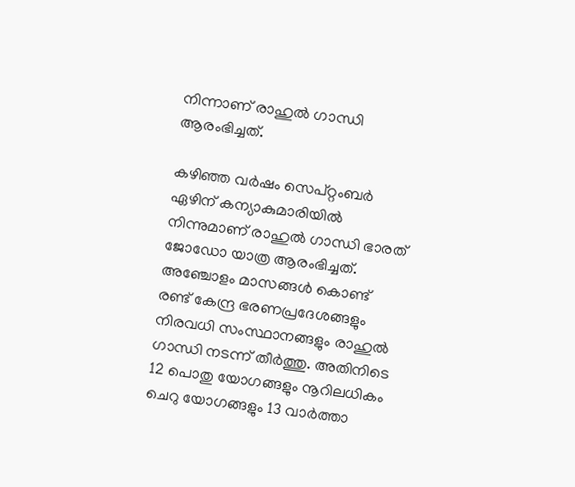നിന്നാണ് രാഹുല്‍ ഗാന്ധി ആരംഭിച്ചത്.

കഴിഞ്ഞ വര്‍ഷം സെപ്റ്റംബര്‍ ഏഴിന് കന്യാകുമാരിയില്‍ നിന്നുമാണ് രാഹുല്‍ ഗാന്ധി ഭാരത് ജോഡോ യാത്ര ആരംഭിച്ചത്. അഞ്ചോളം മാസങ്ങള്‍ കൊണ്ട് രണ്ട് കേന്ദ്ര ഭരണപ്രദേശങ്ങളും നിരവധി സംസ്ഥാനങ്ങളും രാഹുല്‍ ഗാന്ധി നടന്ന് തീര്‍ത്തു. അതിനിടെ 12 പൊതു യോഗങ്ങളും നൂറിലധികം ചെറു യോഗങ്ങളും 13 വാര്‍ത്താ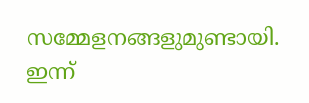സമ്മേളനങ്ങളുമുണ്ടായി. ഇന്ന്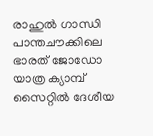രാഹുല്‍ ഗാന്ധി പാന്തചൗക്കിലെ ഭാരത് ജോഡോ യാത്ര ക്യാമ്പ് സൈറ്റില്‍ ദേശീയ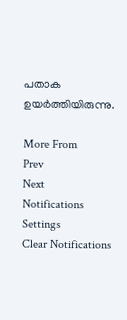പതാക ഉയര്‍ത്തിയിരുന്നു.

More From
Prev
Next
Notifications
Settings
Clear Notifications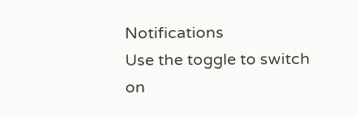Notifications
Use the toggle to switch on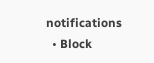notifications
  • Block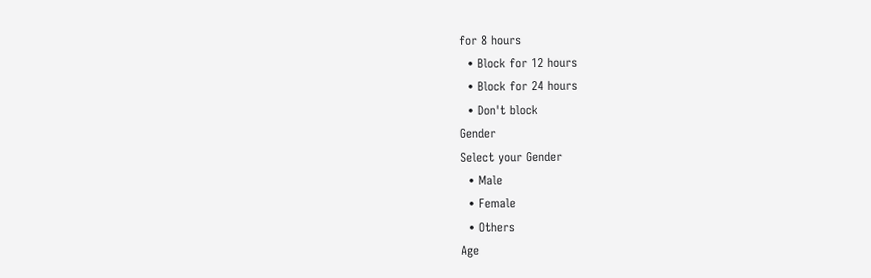for 8 hours
  • Block for 12 hours
  • Block for 24 hours
  • Don't block
Gender
Select your Gender
  • Male
  • Female
  • Others
Age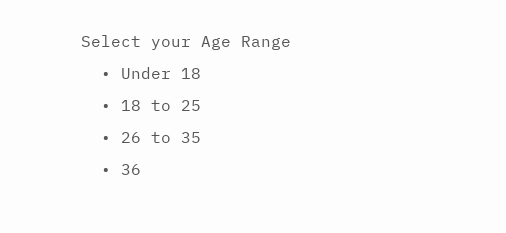Select your Age Range
  • Under 18
  • 18 to 25
  • 26 to 35
  • 36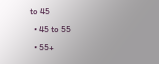to 45
  • 45 to 55
  • 55+